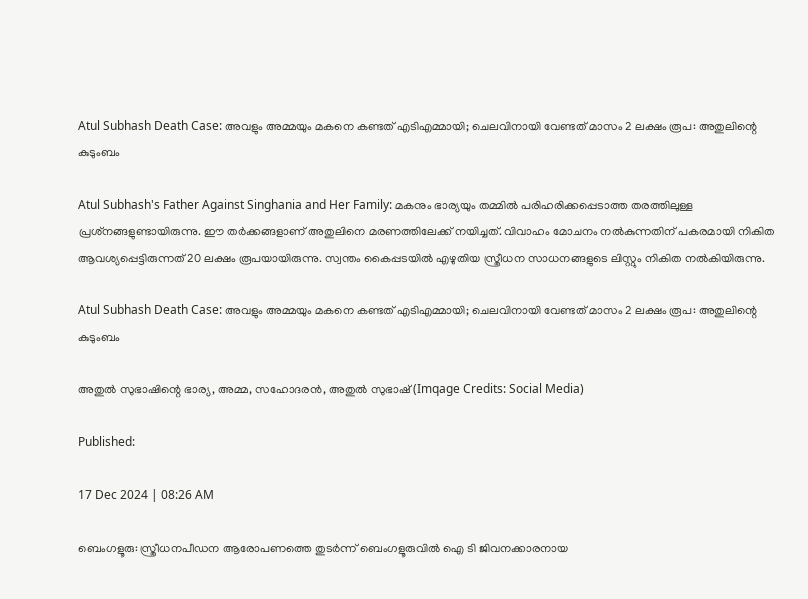Atul Subhash Death Case: അവളും അമ്മയും മകനെ കണ്ടത് എടിഎമ്മായി; ചെലവിനായി വേണ്ടത് മാസം 2 ലക്ഷം രൂപ: അതുലിന്റെ കുടുംബം

Atul Subhash's Father Against Singhania and Her Family: മകനും ഭാര്യയും തമ്മില്‍ പരിഹരിക്കപ്പെടാത്ത തരത്തിലുള്ള പ്രശ്‌നങ്ങളുണ്ടായിരുന്നു. ഈ തര്‍ക്കങ്ങളാണ് അതുലിനെ മരണത്തിലേക്ക് നയിച്ചത്. വിവാഹം മോചനം നല്‍കുന്നതിന് പകരമായി നികിത ആവശ്യപ്പെട്ടിരുന്നത് 20 ലക്ഷം രൂപയായിരുന്നു. സ്വന്തം കൈപ്പടയില്‍ എഴുതിയ സ്ത്രീധന സാധനങ്ങളുടെ ലിസ്റ്റും നികിത നല്‍കിയിരുന്നു.

Atul Subhash Death Case: അവളും അമ്മയും മകനെ കണ്ടത് എടിഎമ്മായി; ചെലവിനായി വേണ്ടത് മാസം 2 ലക്ഷം രൂപ: അതുലിന്റെ കുടുംബം

അതുല്‍ സുഭാഷിന്റെ ഭാര്യ, അമ്മ, സഹോദരന്‍, അതുല്‍ സുഭാഷ്‌ (Imqage Credits: Social Media)

Published:

17 Dec 2024 | 08:26 AM

ബെംഗളൂരു: സ്ത്രീധനപീഡന ആരോപണത്തെ തുടര്‍ന്ന് ബെംഗളൂരുവില്‍ ഐ ടി ജിവനക്കാരനായ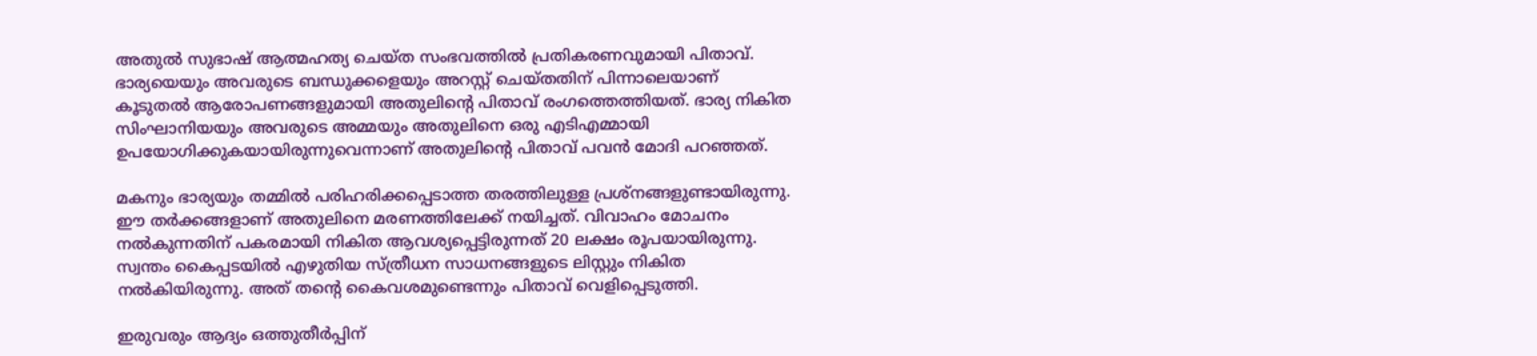അതുല്‍ സുഭാഷ് ആത്മഹത്യ ചെയ്ത സംഭവത്തില്‍ പ്രതികരണവുമായി പിതാവ്. ഭാര്യയെയും അവരുടെ ബന്ധുക്കളെയും അറസ്റ്റ് ചെയ്തതിന് പിന്നാലെയാണ് കൂടുതല്‍ ആരോപണങ്ങളുമായി അതുലിന്റെ പിതാവ് രംഗത്തെത്തിയത്. ഭാര്യ നികിത സിംഘാനിയയും അവരുടെ അമ്മയും അതുലിനെ ഒരു എടിഎമ്മായി ഉപയോഗിക്കുകയായിരുന്നുവെന്നാണ് അതുലിന്റെ പിതാവ് പവന്‍ മോദി പറഞ്ഞത്.

മകനും ഭാര്യയും തമ്മില്‍ പരിഹരിക്കപ്പെടാത്ത തരത്തിലുള്ള പ്രശ്‌നങ്ങളുണ്ടായിരുന്നു. ഈ തര്‍ക്കങ്ങളാണ് അതുലിനെ മരണത്തിലേക്ക് നയിച്ചത്. വിവാഹം മോചനം നല്‍കുന്നതിന് പകരമായി നികിത ആവശ്യപ്പെട്ടിരുന്നത് 20 ലക്ഷം രൂപയായിരുന്നു. സ്വന്തം കൈപ്പടയില്‍ എഴുതിയ സ്ത്രീധന സാധനങ്ങളുടെ ലിസ്റ്റും നികിത നല്‍കിയിരുന്നു. അത് തന്റെ കൈവശമുണ്ടെന്നും പിതാവ് വെളിപ്പെടുത്തി.

ഇരുവരും ആദ്യം ഒത്തുതീര്‍പ്പിന്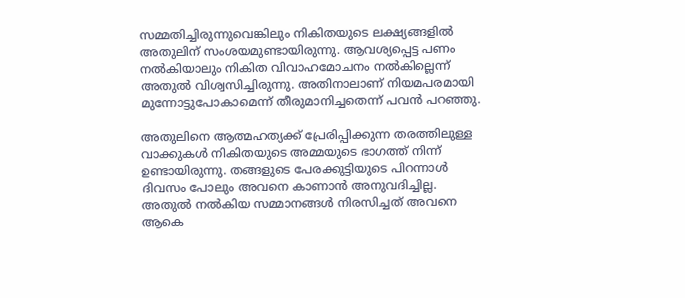സമ്മതിച്ചിരുന്നുവെങ്കിലും നികിതയുടെ ലക്ഷ്യങ്ങളില്‍ അതുലിന് സംശയമുണ്ടായിരുന്നു. ആവശ്യപ്പെട്ട പണം നല്‍കിയാലും നികിത വിവാഹമോചനം നല്‍കില്ലെന്ന് അതുല്‍ വിശ്വസിച്ചിരുന്നു. അതിനാലാണ് നിയമപരമായി മുന്നോട്ടുപോകാമെന്ന് തീരുമാനിച്ചതെന്ന് പവന്‍ പറഞ്ഞു.

അതുലിനെ ആത്മഹത്യക്ക് പ്രേരിപ്പിക്കുന്ന തരത്തിലുള്ള വാക്കുകള്‍ നികിതയുടെ അമ്മയുടെ ഭാഗത്ത് നിന്ന് ഉണ്ടായിരുന്നു. തങ്ങളുടെ പേരക്കുട്ടിയുടെ പിറന്നാള്‍ ദിവസം പോലും അവനെ കാണാന്‍ അനുവദിച്ചില്ല. അതുല്‍ നല്‍കിയ സമ്മാനങ്ങള്‍ നിരസിച്ചത് അവനെ ആകെ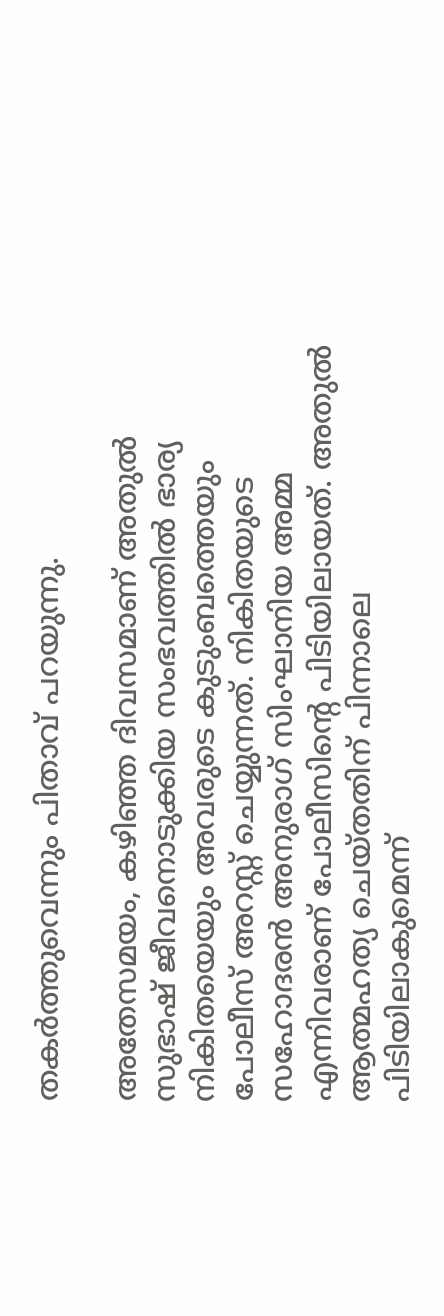തകര്‍ത്തുവെന്നും പിതാവ് പറയുന്നു.

അതേസമയം, കഴിഞ്ഞ ദിവസമാണ് അതുല്‍ സുഭാഷ് ജീവനൊടുക്കിയ സംഭവത്തില്‍ ഭാര്യ നികിതയെയും അവരുടെ കുടുംബത്തെയും പോലീസ് അറസ്റ്റ് ചെയ്യുന്നത്. നികിതയുടെ സഹോദരന്‍ അനുരാഗ് സിംഘാനിയ അമ്മ എന്നിവരാണ് പോലീസിന്റെ പിടിയിലായത്. അതുല്‍ ആത്മഹത്യ ചെയ്തതിന് പിന്നാലെ പിടിയിലാകുമെന്ന്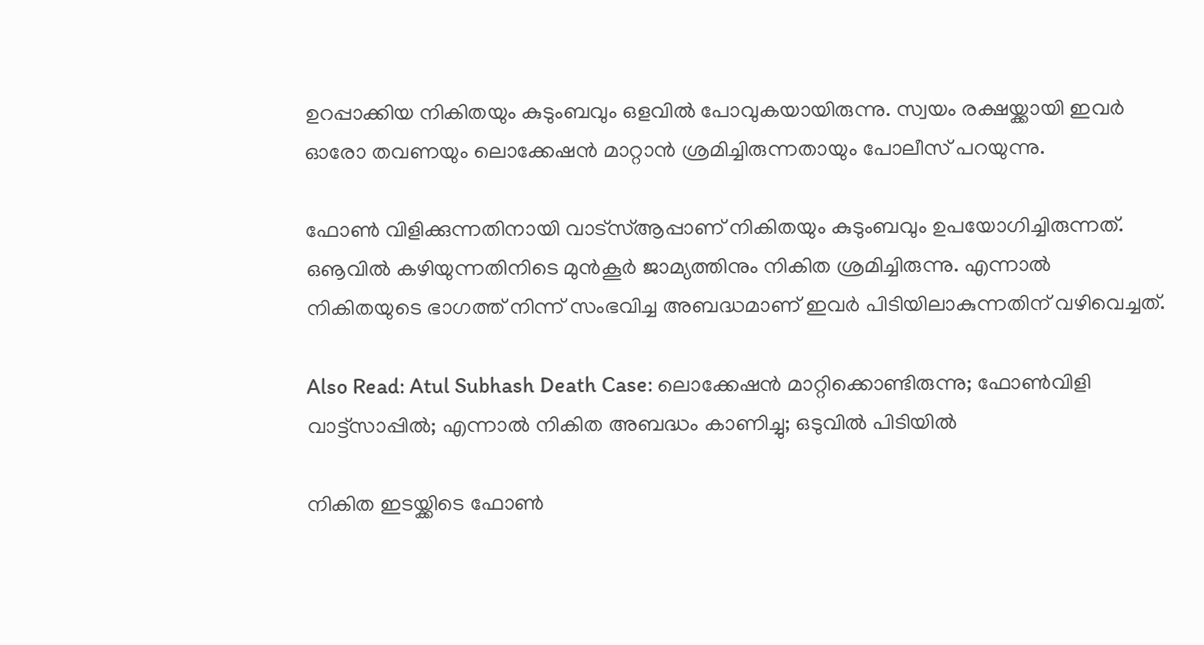ഉറപ്പാക്കിയ നികിതയും കുടുംബവും ഒളവില്‍ പോവുകയായിരുന്നു. സ്വയം രക്ഷയ്ക്കായി ഇവര്‍ ഓരോ തവണയും ലൊക്കേഷന്‍ മാറ്റാന്‍ ശ്രമിച്ചിരുന്നതായും പോലീസ് പറയുന്നു.

ഫോണ്‍ വിളിക്കുന്നതിനായി വാട്‌സ്ആപ്പാണ് നികിതയും കുടുംബവും ഉപയോഗിച്ചിരുന്നത്. ഒൡവില്‍ കഴിയുന്നതിനിടെ മുന്‍കൂര്‍ ജാമ്യത്തിനും നികിത ശ്രമിച്ചിരുന്നു. എന്നാല്‍ നികിതയുടെ ഭാഗത്ത് നിന്ന് സംഭവിച്ച അബദ്ധമാണ് ഇവര്‍ പിടിയിലാകുന്നതിന് വഴിവെച്ചത്.

Also Read: Atul Subhash Death Case: ലൊക്കേഷൻ മാറ്റിക്കൊണ്ടിരുന്നു; ഫോൺവിളി വാട്ട്സാപ്പിൽ; എന്നാൽ നികിത അബദ്ധം കാണിച്ചു; ഒടുവിൽ പിടിയിൽ

നികിത ഇടയ്ക്കിടെ ഫോണ്‍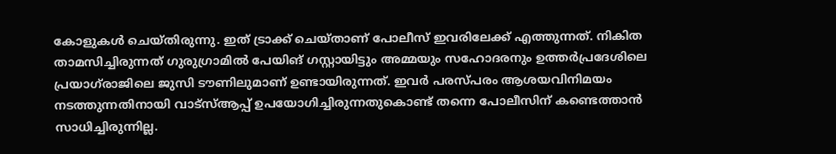കോളുകള്‍ ചെയ്തിരുന്നു. ഇത് ട്രാക്ക് ചെയ്താണ് പോലീസ് ഇവരിലേക്ക് എത്തുന്നത്. നികിത താമസിച്ചിരുന്നത് ഗുരുഗ്രാമില്‍ പേയിങ് ഗസ്റ്റായിട്ടും അമ്മയും സഹോദരനും ഉത്തര്‍പ്രദേശിലെ പ്രയാഗ്‌രാജിലെ ജുസി ടൗണിലുമാണ് ഉണ്ടായിരുന്നത്. ഇവര്‍ പരസ്പരം ആശയവിനിമയം നടത്തുന്നതിനായി വാട്‌സ്ആപ്പ് ഉപയോഗിച്ചിരുന്നതുകൊണ്ട് തന്നെ പോലീസിന് കണ്ടെത്താന്‍ സാധിച്ചിരുന്നില്ല.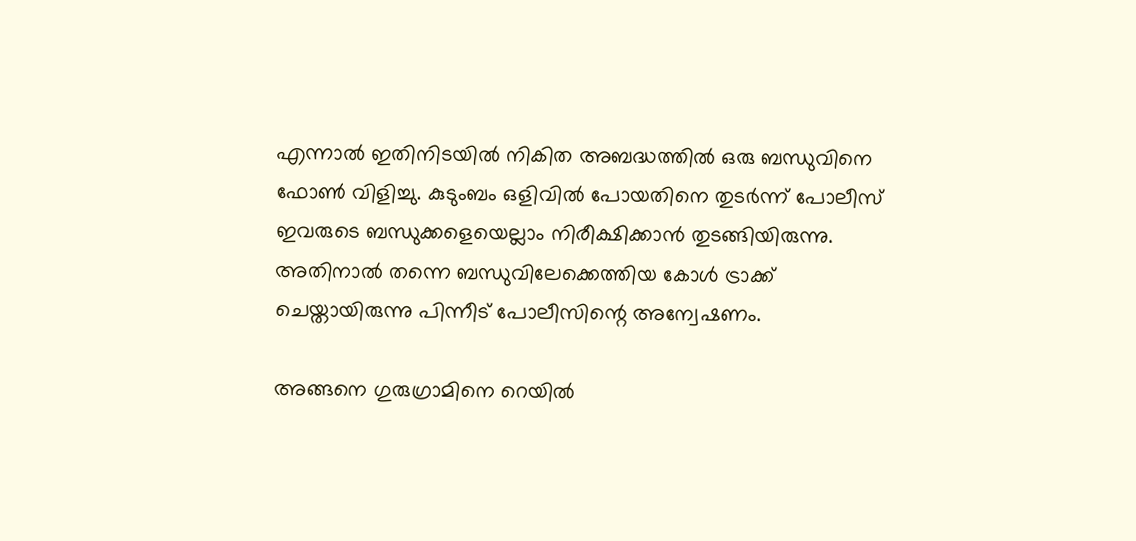എന്നാല്‍ ഇതിനിടയില്‍ നികിത അബദ്ധത്തില്‍ ഒരു ബന്ധുവിനെ ഫോണ്‍ വിളിച്ചു. കുടുംബം ഒളിവില്‍ പോയതിനെ തുടര്‍ന്ന് പോലീസ് ഇവരുടെ ബന്ധുക്കളെയെല്ലാം നിരീക്ഷിക്കാന്‍ തുടങ്ങിയിരുന്നു. അതിനാല്‍ തന്നെ ബന്ധുവിലേക്കെത്തിയ കോള്‍ ട്രാക്ക് ചെയ്തായിരുന്നു പിന്നീട് പോലീസിന്റെ അന്വേഷണം.

അങ്ങനെ ഗുരുഗ്രാമിനെ റെയില്‍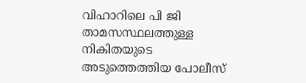വിഹാറിലെ പി ജി താമസസ്ഥലത്തുള്ള നികിതയുടെ അടുത്തെത്തിയ പോലീസ്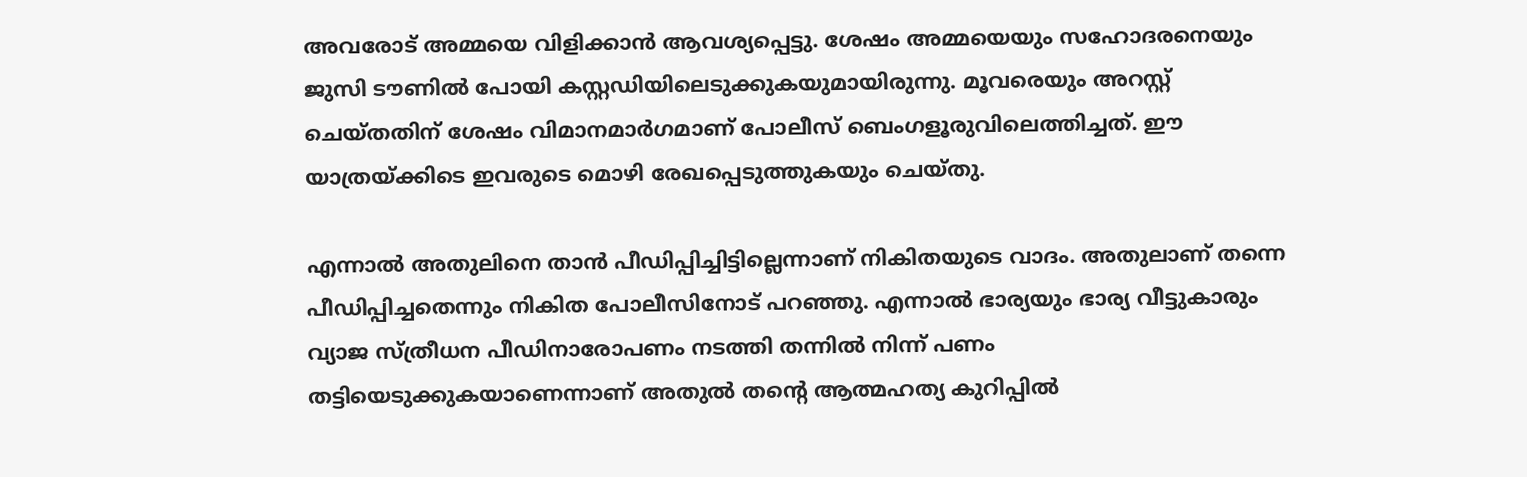അവരോട് അമ്മയെ വിളിക്കാന്‍ ആവശ്യപ്പെട്ടു. ശേഷം അമ്മയെയും സഹോദരനെയും ജുസി ടൗണില്‍ പോയി കസ്റ്റഡിയിലെടുക്കുകയുമായിരുന്നു. മൂവരെയും അറസ്റ്റ് ചെയ്തതിന് ശേഷം വിമാനമാര്‍ഗമാണ് പോലീസ് ബെംഗളൂരുവിലെത്തിച്ചത്. ഈ യാത്രയ്ക്കിടെ ഇവരുടെ മൊഴി രേഖപ്പെടുത്തുകയും ചെയ്തു.

എന്നാല്‍ അതുലിനെ താന്‍ പീഡിപ്പിച്ചിട്ടില്ലെന്നാണ് നികിതയുടെ വാദം. അതുലാണ് തന്നെ പീഡിപ്പിച്ചതെന്നും നികിത പോലീസിനോട് പറഞ്ഞു. എന്നാല്‍ ഭാര്യയും ഭാര്യ വീട്ടുകാരും വ്യാജ സ്ത്രീധന പീഡിനാരോപണം നടത്തി തന്നില്‍ നിന്ന് പണം തട്ടിയെടുക്കുകയാണെന്നാണ് അതുല്‍ തന്റെ ആത്മഹത്യ കുറിപ്പില്‍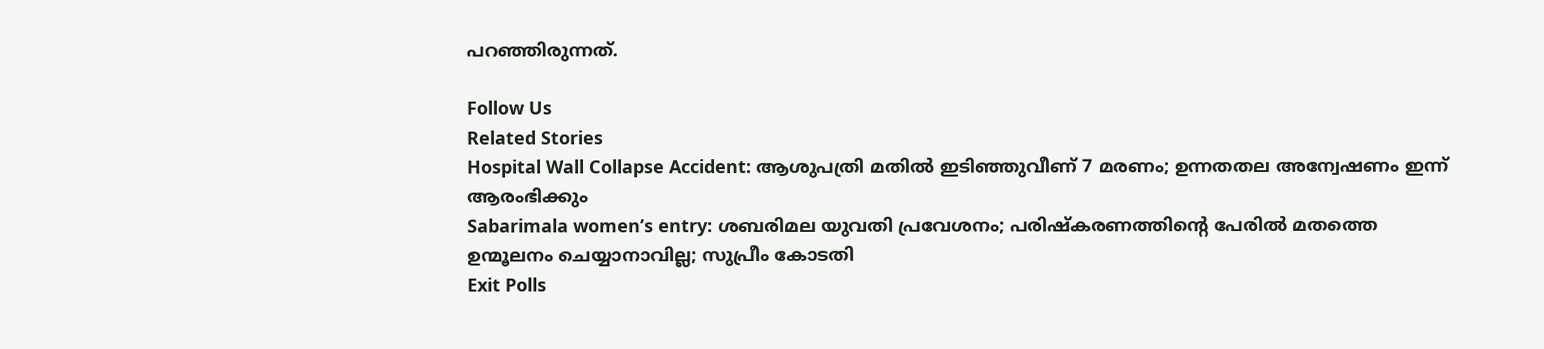പറഞ്ഞിരുന്നത്.

Follow Us
Related Stories
Hospital Wall Collapse Accident: ആശുപത്രി മതിൽ ഇടിഞ്ഞുവീണ് 7 മരണം; ഉന്നതതല അന്വേഷണം ഇന്ന് ആരംഭിക്കും
Sabarimala women’s entry: ശബരിമല യുവതി പ്രവേശനം; പരിഷ്കരണത്തിന്റെ പേരിൽ മതത്തെ ഉന്മൂലനം ചെയ്യാനാവില്ല; സുപ്രീം കോടതി
Exit Polls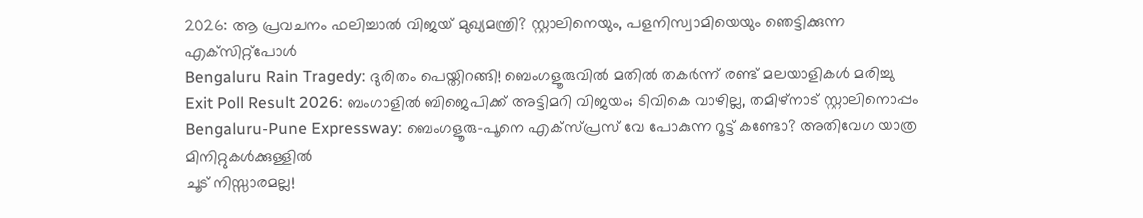2026: ആ പ്രവചനം ഫലിച്ചാല്‍ വിജയ് മുഖ്യമന്ത്രി? സ്റ്റാലിനെയും, പളനിസ്വാമിയെയും ഞെട്ടിക്കുന്ന എക്‌സിറ്റ്‌പോള്‍
Bengaluru Rain Tragedy: ദുരിതം പെയ്തിറങ്ങി! ബെംഗളൂരുവില്‍ മതില്‍ തകര്‍ന്ന് രണ്ട് മലയാളികള്‍ മരിച്ചു
Exit Poll Result 2026: ബംഗാളില്‍ ബിജെപിക്ക് അട്ടിമറി വിജയം; ടിവികെ വാഴില്ല, തമിഴ്‌നാട് സ്റ്റാലിനൊപ്പം
Bengaluru-Pune Expressway: ബെംഗളൂരു-പൂനെ എക്‌സ്പ്രസ് വേ പോകുന്ന റൂട്ട് കണ്ടോ? അതിവേഗ യാത്ര മിനിറ്റുകള്‍ക്കുള്ളില്‍
ചൂട് നിസ്സാരമല്ല!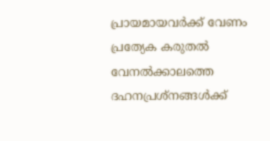പ്രായമായവർക്ക് വേണം പ്രത്യേക കരുതൽ
വേനൽക്കാലത്തെ ദഹനപ്രശ്നങ്ങൾക്ക്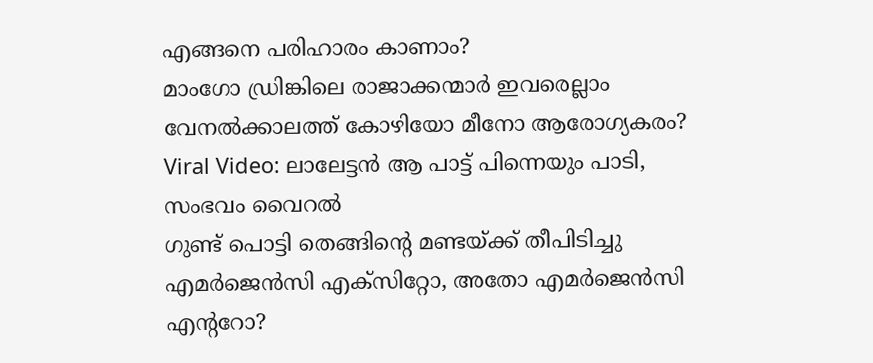എങ്ങനെ പരിഹാരം കാണാം?
മാംഗോ ഡ്രിങ്കിലെ രാജാക്കന്മാർ ഇവരെല്ലാം
വേനൽക്കാലത്ത് കോഴിയോ മീനോ ആരോഗ്യകരം?
Viral Video: ലാലേട്ടൻ ആ പാട്ട് പിന്നെയും പാടി, സംഭവം വൈറൽ
ഗുണ്ട് പൊട്ടി തെങ്ങിൻ്റെ മണ്ടയ്ക്ക് തീപിടിച്ചു
എമർജെൻസി എക്സിറ്റോ, അതോ എമർജെൻസി എൻ്ററോ?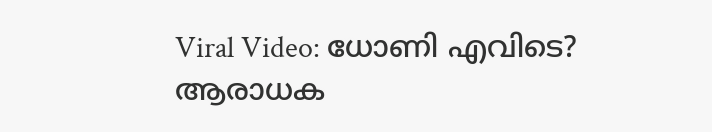Viral Video: ധോണി എവിടെ? ആരാധക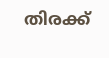തിരക്ക്